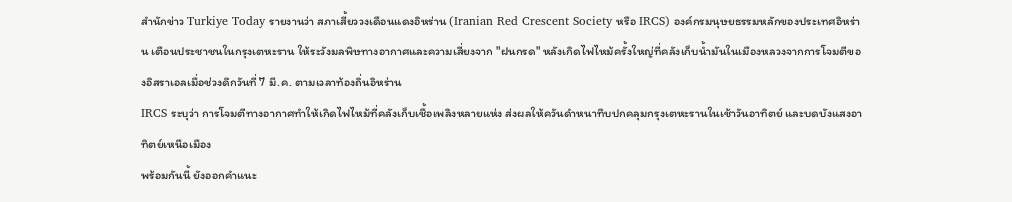สำนักข่าว Turkiye Today รายงานว่า สภาเสี้ยววงเดือนแดงอิหร่าน (Iranian Red Crescent Society หรือ IRCS) องค์กรมนุษยธรรมหลักของประเทศอิหร่าน เตือนประชาชนในกรุงเตหะราน ให้ระวังมลพิษทางอากาศและความเสี่ยงจาก "ฝนกรด" หลังเกิดไฟไหม้ครั้งใหญ่ที่คลังเก็บน้ำมันในเมืองหลวงจากการโจมตีของอิสราเอลเมื่อช่วงดึกวันที่ 7 มี.ค. ตามเวลาท้องถิ่นอิหร่าน
IRCS ระบุว่า การโจมตีทางอากาศทำให้เกิดไฟไหม้ที่คลังเก็บเชื้อเพลิงหลายแห่ง ส่งผลให้ควันดำหนาทึบปกคลุมกรุงเตหะรานในเช้าวันอาทิตย์ และบดบังแสงอาทิตย์เหนือเมือง
พร้อมกันนี้ ยังออกคำแนะ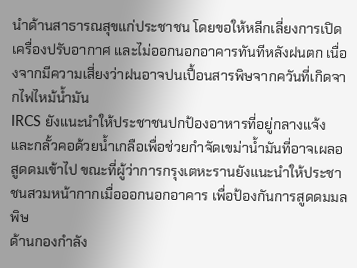นำด้านสาธารณสุขแก่ประชาชน โดยขอให้หลีกเลี่ยงการเปิดเครื่องปรับอากาศ และไม่ออกนอกอาคารทันทีหลังฝนตก เนื่องจากมีความเสี่ยงว่าฝนอาจปนเปื้อนสารพิษจากควันที่เกิดจากไฟไหม้น้ำมัน
IRCS ยังแนะนำให้ประชาชนปกป้องอาหารที่อยู่กลางแจ้ง และกลั้วคอด้วยน้ำเกลือเพื่อช่วยกำจัดเขม่าน้ำมันที่อาจเผลอสูดดมเข้าไป ขณะที่ผู้ว่าการกรุงเตหะรานยังแนะนำให้ประชาชนสวมหน้ากากเมื่อออกนอกอาคาร เพื่อป้องกันการสูดดมมลพิษ
ด้านกองกำลัง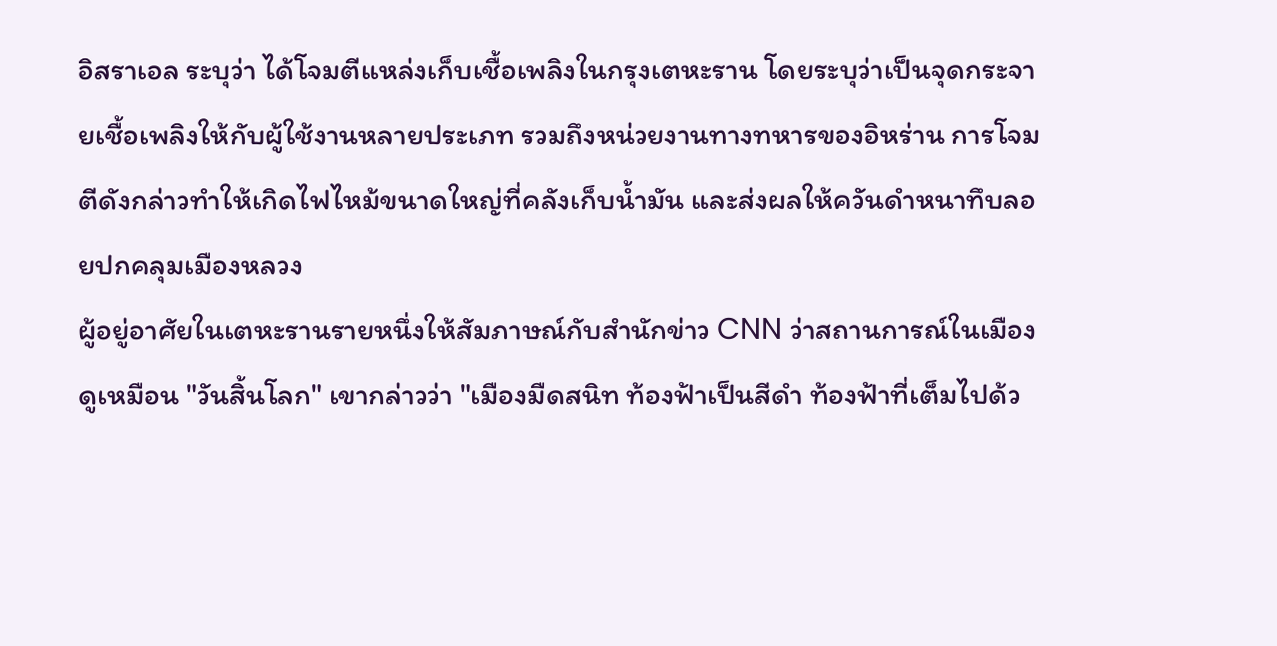อิสราเอล ระบุว่า ได้โจมตีแหล่งเก็บเชื้อเพลิงในกรุงเตหะราน โดยระบุว่าเป็นจุดกระจายเชื้อเพลิงให้กับผู้ใช้งานหลายประเภท รวมถึงหน่วยงานทางทหารของอิหร่าน การโจมตีดังกล่าวทำให้เกิดไฟไหม้ขนาดใหญ่ที่คลังเก็บน้ำมัน และส่งผลให้ควันดำหนาทึบลอยปกคลุมเมืองหลวง
ผู้อยู่อาศัยในเตหะรานรายหนึ่งให้สัมภาษณ์กับสำนักข่าว CNN ว่าสถานการณ์ในเมืองดูเหมือน "วันสิ้นโลก" เขากล่าวว่า "เมืองมืดสนิท ท้องฟ้าเป็นสีดำ ท้องฟ้าที่เต็มไปด้ว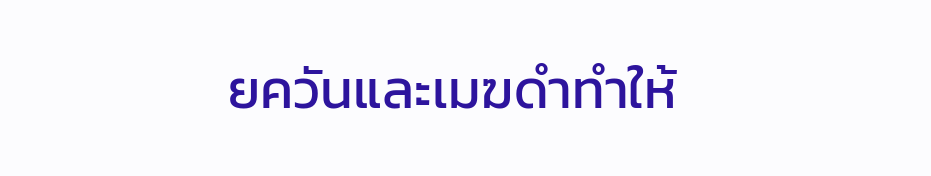ยควันและเมฆดำทำให้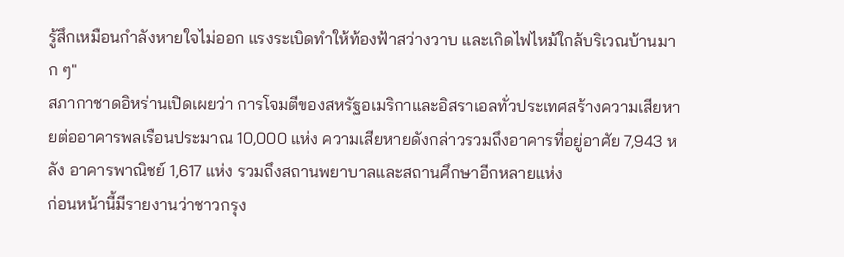รู้สึกเหมือนกำลังหายใจไม่ออก แรงระเบิดทำให้ท้องฟ้าสว่างวาบ และเกิดไฟไหม้ใกล้บริเวณบ้านมาก ๆ"
สภากาชาดอิหร่านเปิดเผยว่า การโจมตีของสหรัฐอเมริกาและอิสราเอลทั่วประเทศสร้างความเสียหายต่ออาคารพลเรือนประมาณ 10,000 แห่ง ความเสียหายดังกล่าวรวมถึงอาคารที่อยู่อาศัย 7,943 หลัง อาคารพาณิชย์ 1,617 แห่ง รวมถึงสถานพยาบาลและสถานศึกษาอีกหลายแห่ง
ก่อนหน้านี้มีรายงานว่าชาวกรุง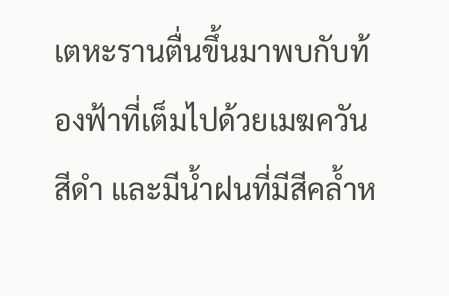เตหะรานตื่นขึ้นมาพบกับท้องฟ้าที่เต็มไปด้วยเมฆควันสีดำ และมีน้ำฝนที่มีสีคล้ำห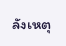ลังเหตุ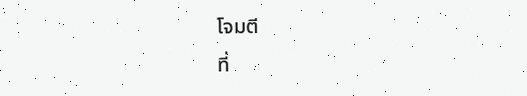โจมตี
ที่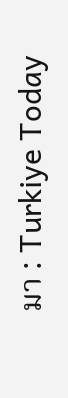มา : Turkiye Today